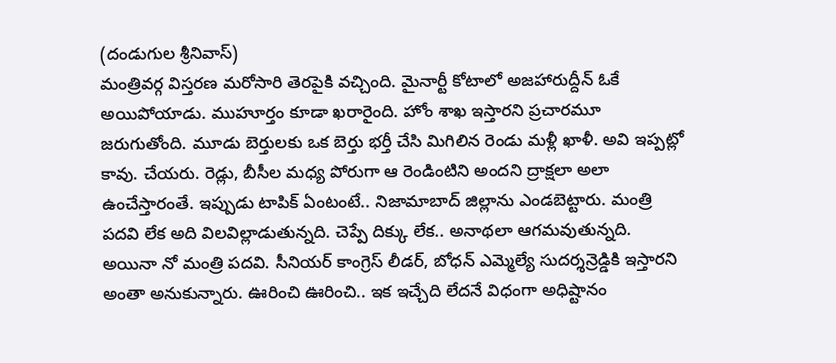(దండుగుల శ్రీనివాస్)
మంత్రివర్గ విస్తరణ మరోసారి తెరపైకి వచ్చింది. మైనార్టీ కోటాలో అజహారుద్దీన్ ఓకే అయిపోయాడు. ముహూర్తం కూడా ఖరారైంది. హోం శాఖ ఇస్తారని ప్రచారమూ జరుగుతోంది. మూడు బెర్తులకు ఒక బెర్తు భర్తీ చేసి మిగిలిన రెండు మళ్లీ ఖాళీ. అవి ఇప్పట్లో కావు. చేయరు. రెడ్లు, బీసీల మధ్య పోరుగా ఆ రెండింటిని అందని ద్రాక్షలా అలా ఉంచేస్తారంతే. ఇప్పుడు టాపిక్ ఏంటంటే.. నిజామాబాద్ జిల్లాను ఎండబెట్టారు. మంత్రి పదవి లేక అది విలవిల్లాడుతున్నది. చెప్పే దిక్కు లేక.. అనాథలా ఆగమవుతున్నది. అయినా నో మంత్రి పదవి. సీనియర్ కాంగ్రెస్ లీడర్, బోధన్ ఎమ్మెల్యే సుదర్శన్రెడ్డికి ఇస్తారని అంతా అనుకున్నారు. ఊరించి ఊరించి.. ఇక ఇచ్చేది లేదనే విధంగా అధిష్టానం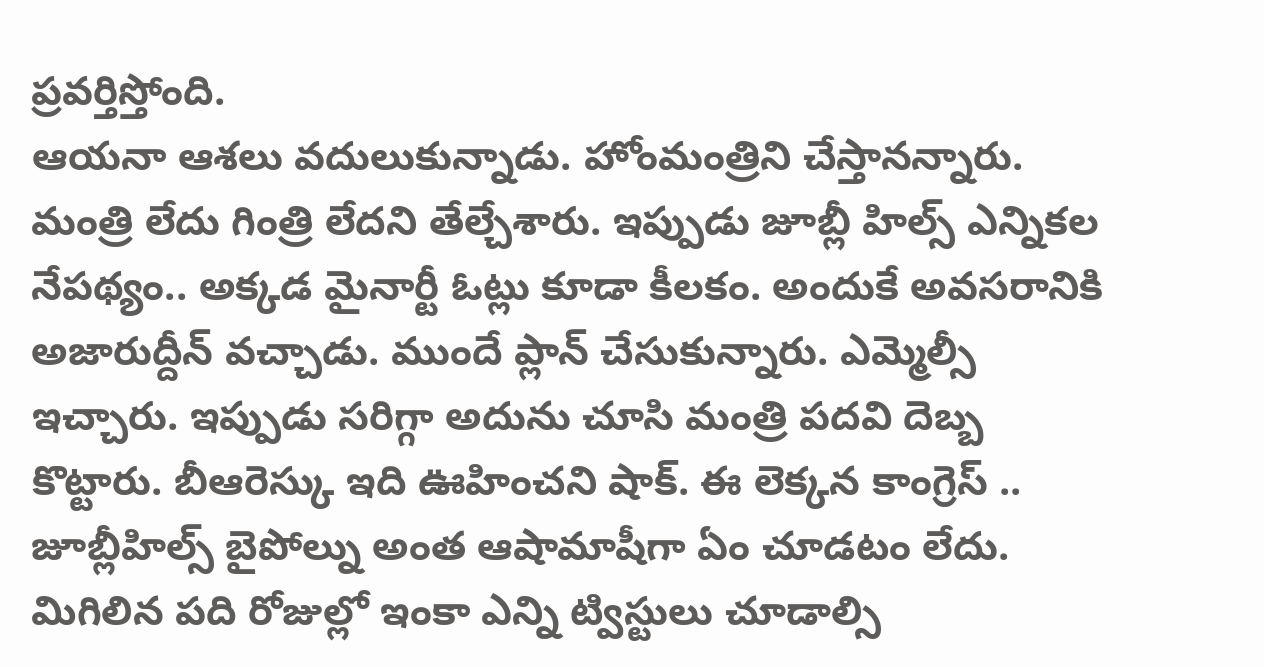ప్రవర్తిస్తోంది.
ఆయనా ఆశలు వదులుకున్నాడు. హోంమంత్రిని చేస్తానన్నారు. మంత్రి లేదు గింత్రి లేదని తేల్చేశారు. ఇప్పుడు జూబ్లీ హిల్స్ ఎన్నికల నేపథ్యం.. అక్కడ మైనార్టీ ఓట్లు కూడా కీలకం. అందుకే అవసరానికి అజారుద్దీన్ వచ్చాడు. ముందే ప్లాన్ చేసుకున్నారు. ఎమ్మెల్సీ ఇచ్చారు. ఇప్పుడు సరిగ్గా అదును చూసి మంత్రి పదవి దెబ్బ కొట్టారు. బీఆరెస్కు ఇది ఊహించని షాక్. ఈ లెక్కన కాంగ్రెస్ .. జూబ్లీహిల్స్ బైపోల్ను అంత ఆషామాషీగా ఏం చూడటం లేదు. మిగిలిన పది రోజుల్లో ఇంకా ఎన్ని ట్విస్టులు చూడాల్సి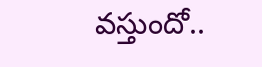వస్తుందో..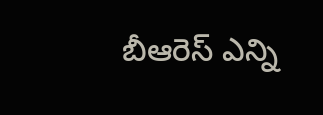బీఆరెస్ ఎన్ని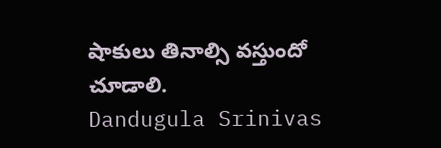షాకులు తినాల్సి వస్తుందో చూడాలి.
Dandugula Srinivas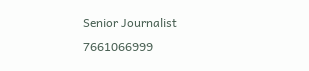Senior Journalist
7661066999